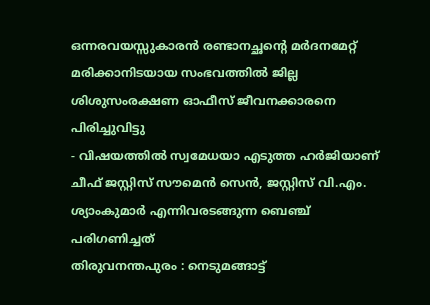ഒന്നരവയസ്സുകാരൻ രണ്ടാനച്ഛന്റെ മർദനമേറ്റ് മരിക്കാനിടയായ സംഭവത്തിൽ ജില്ല ശിശുസംരക്ഷണ ഓഫീസ് ജീവനക്കാരനെ പിരിച്ചുവിട്ടു
- വിഷയത്തിൽ സ്വമേധയാ എടുത്ത ഹർജിയാണ് ചീഫ് ജസ്റ്റിസ് സൗമെൻ സെൻ, ജസ്റ്റിസ് വി.എം. ശ്യാംകുമാർ എന്നിവരടങ്ങുന്ന ബെഞ്ച് പരിഗണിച്ചത്
തിരുവനന്തപുരം : നെടുമങ്ങാട്ട്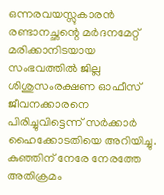ഒന്നരവയസ്സുകാരൻ രണ്ടാനച്ഛന്റെ മർദനമേറ്റ് മരിക്കാനിടയായ സംഭവത്തിൽ ജില്ല ശിശുസംരക്ഷണ ഓഫീസ് ജീവനക്കാരനെ പിരിച്ചുവിട്ടെന്ന് സർക്കാർ ഹൈക്കോടതിയെ അറിയിച്ചു. കുഞ്ഞിന് നേരേ നേരത്തേ അതിക്രമം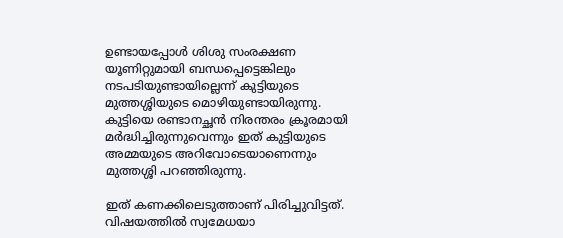ഉണ്ടായപ്പോൾ ശിശു സംരക്ഷണ യൂണിറ്റുമായി ബന്ധപ്പെട്ടെങ്കിലും നടപടിയുണ്ടായില്ലെന്ന് കുട്ടിയുടെ മുത്തശ്ശിയുടെ മൊഴിയുണ്ടായിരുന്നു. കുട്ടിയെ രണ്ടാനച്ഛൻ നിരന്തരം ക്രൂരമായി മർദ്ധിച്ചിരുന്നുവെന്നും ഇത് കുട്ടിയുടെ അമ്മയുടെ അറിവോടെയാണെന്നും മുത്തശ്ശി പറഞ്ഞിരുന്നു.

ഇത് കണക്കിലെടുത്താണ് പിരിച്ചുവിട്ടത്. വിഷയത്തിൽ സ്വമേധയാ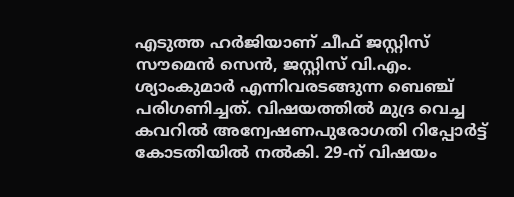എടുത്ത ഹർജിയാണ് ചീഫ് ജസ്റ്റിസ് സൗമെൻ സെൻ, ജസ്റ്റിസ് വി.എം. ശ്യാംകുമാർ എന്നിവരടങ്ങുന്ന ബെഞ്ച് പരിഗണിച്ചത്. വിഷയത്തിൽ മുദ്ര വെച്ച കവറിൽ അന്വേഷണപുരോഗതി റിപ്പോർട്ട് കോടതിയിൽ നൽകി. 29-ന് വിഷയം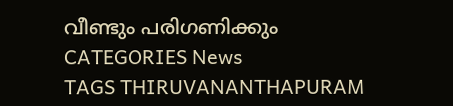വീണ്ടും പരിഗണിക്കും
CATEGORIES News
TAGS THIRUVANANTHAPURAM